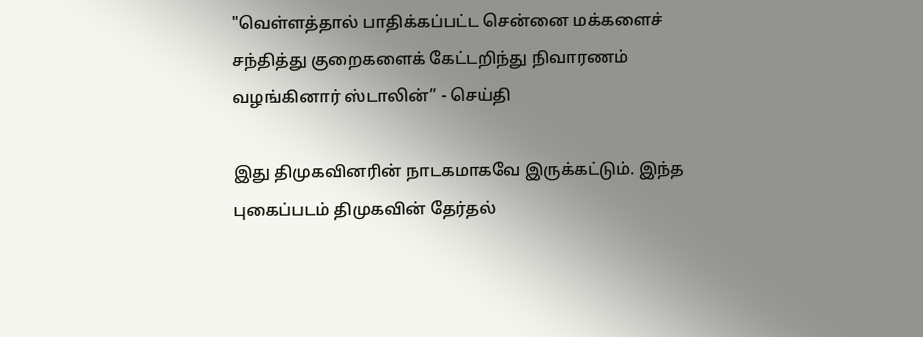"வெள்ளத்தால் பாதிக்கப்பட்ட சென்னை மக்களைச் சந்தித்து குறைகளைக் கேட்டறிந்து நிவாரணம் வழங்கினார் ஸ்டாலின்” - செய்தி

இது திமுகவினரின் நாடகமாகவே இருக்கட்டும். இந்த புகைப்படம் திமுகவின் தேர்தல்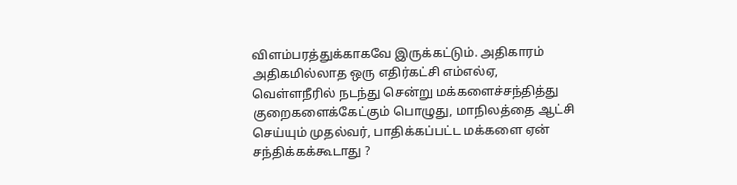விளம்பரத்துக்காகவே இருக்கட்டும். அதிகாரம் அதிகமில்லாத ஒரு எதிர்கட்சி எம்எல்ஏ, வெள்ளநீரில் நடந்து சென்று மக்களைச்சந்தித்து குறைகளைக்கேட்கும் பொழுது, மாநிலத்தை ஆட்சி செய்யும் முதல்வர், பாதிக்கப்பட்ட மக்களை ஏன் சந்திக்கக்கூடாது ?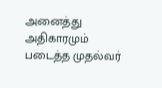அனைத்து அதிகாரமும் படைத்த முதல்வர்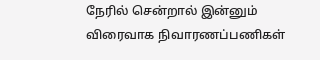நேரில் சென்றால் இன்னும் விரைவாக நிவாரணப்பணிகள்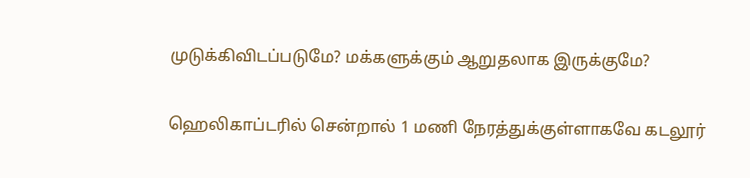முடுக்கிவிடப்படுமே? மக்களுக்கும் ஆறுதலாக இருக்குமே?

ஹெலிகாப்டரில் சென்றால் 1 மணி நேரத்துக்குள்ளாகவே கடலூர்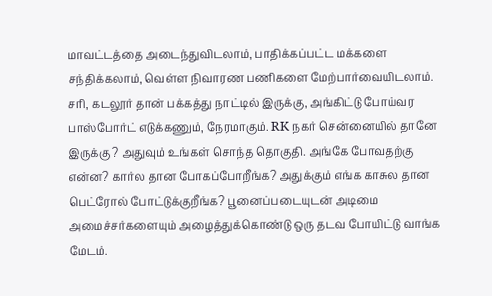மாவட்டத்தை அடைந்துவிடலாம், பாதிக்கப்பட்ட மக்களை சந்திக்கலாம், வெள்ள நிவாரண பணிகளை மேற்பார்வையிடலாம். சரி, கடலூர் தான் பக்கத்து நாட்டில் இருக்கு, அங்கிட்டு போய்வர பாஸ்போர்ட் எடுக்கணும், நேரமாகும். RK நகர் சென்னையில் தானே இருக்கு ? அதுவும் உங்கள் சொந்த தொகுதி. அங்கே போவதற்கு என்ன? கார்ல தான போகப்போறீங்க? அதுக்கும் எங்க காசுல தான பெட்ரோல் போட்டுக்குறீங்க? பூனைப்படையுடன் அடிமை அமைச்சர்களையும் அழைத்துக்கொண்டு ஒரு தடவ போயிட்டு வாங்க மேடம்.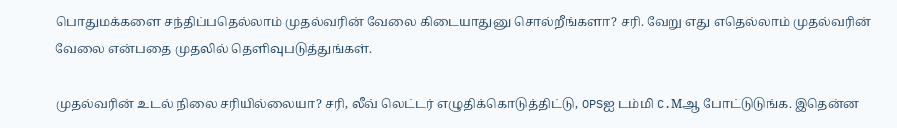பொதுமக்களை சந்திப்பதெல்லாம் முதல்வரின் வேலை கிடையாதுனு சொல்றீங்களா? சரி. வேறு எது எதெல்லாம் முதல்வரின் வேலை என்பதை முதலில் தெளிவுபடுத்துங்கள்.

முதல்வரின் உடல் நிலை சரியில்லையா? சரி, லீவ் லெட்டர் எழுதிக்கொடுத்திட்டு, OPSஐ டம்மி C.Mஆ போட்டுடுங்க. இதென்ன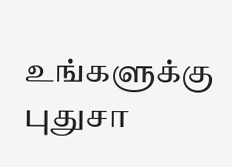உங்களுக்கு புதுசா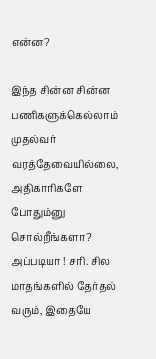என்ன?

இந்த சின்ன சின்ன பணிகளுக்கெல்லாம் முதல்வர் வரத்தேவையில்லை, அதிகாரிகளே போதும்னு சொல்றீங்களா? அப்படியா ! சரி. சில மாதங்களில் தேர்தல் வரும், இதையே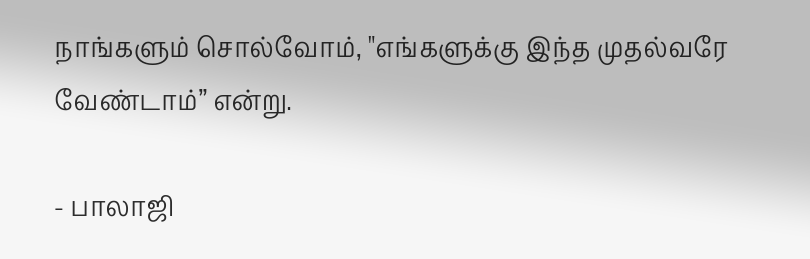நாங்களும் சொல்வோம், "எங்களுக்கு இந்த முதல்வரே வேண்டாம்” என்று.

- பாலாஜி